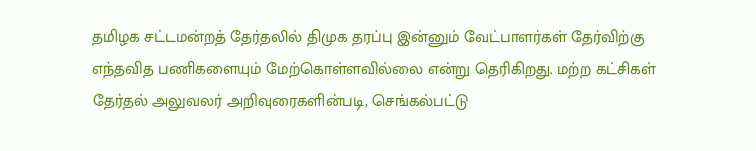தமிழக சட்டமன்றத் தேர்தலில் திமுக தரப்பு இன்னும் வேட்பாளர்கள் தேர்விற்கு எந்தவித பணிகளையும் மேற்கொள்ளவில்லை என்று தெரிகிறது. மற்ற கட்சிகள்
தேர்தல் அலுவலர் அறிவுரைகளின்படி, செங்கல்பட்டு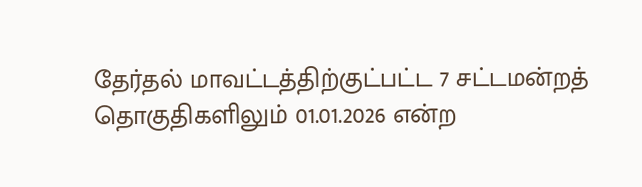தேர்தல் மாவட்டத்திற்குட்பட்ட 7 சட்டமன்றத் தொகுதிகளிலும் 01.01.2026 என்ற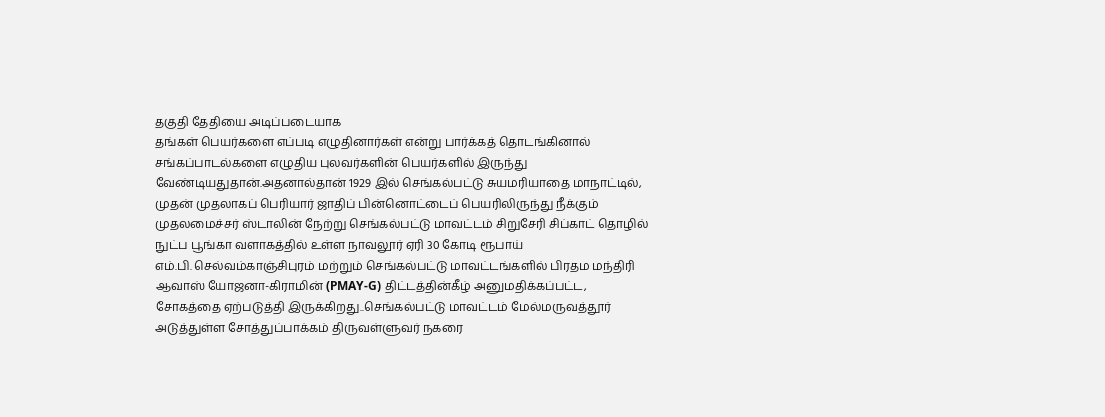தகுதி தேதியை அடிப்படையாக
தங்கள் பெயர்களை எப்படி எழுதினார்கள் என்று பார்க்கத் தொடங்கினால் சங்கப்பாடல்களை எழுதிய புலவர்களின் பெயர்களில் இருந்து
வேண்டியதுதான்.அதனால்தான் 1929 இல் செங்கல்பட்டு சுயமரியாதை மாநாட்டில், முதன் முதலாகப் பெரியார் ஜாதிப் பின்னொட்டைப் பெயரிலிருந்து நீக்கும்
முதலமைச்சர் ஸ்டாலின் நேற்று செங்கல்பட்டு மாவட்டம் சிறுசேரி சிப்காட் தொழில் நுட்ப பூங்கா வளாகத்தில் உள்ள நாவலூர் ஏரி 30 கோடி ரூபாய்
எம்.பி. செல்வம்காஞ்சிபுரம் மற்றும் செங்கல்பட்டு மாவட்டங்களில் பிரதம மந்திரி ஆவாஸ் யோஜனா-கிராமின் (PMAY-G) திட்டத்தின்கீழ் அனுமதிக்கப்பட்ட,
சோகத்தை ஏற்படுத்தி இருக்கிறது..செங்கல்பட்டு மாவட்டம் மேல்மருவத்தூர் அடுத்துள்ள சோத்துப்பாக்கம் திருவள்ளுவர் நகரை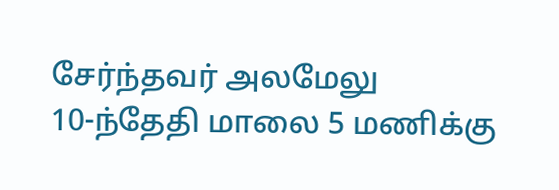சேர்ந்தவர் அலமேலு
10-ந்தேதி மாலை 5 மணிக்கு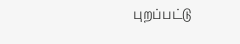புறப்பட்டு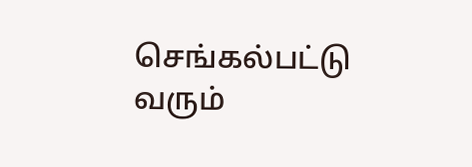செங்கல்பட்டு வரும்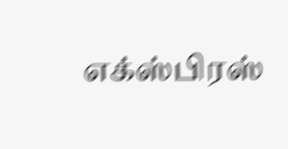எக்ஸ்பிரஸ்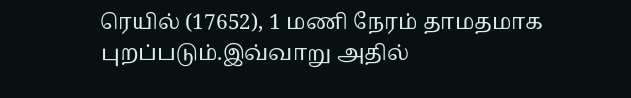ரெயில் (17652), 1 மணி நேரம் தாமதமாக புறப்படும்.இவ்வாறு அதில்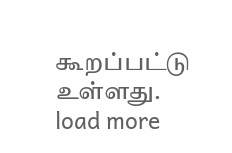கூறப்பட்டு உள்ளது.
load more